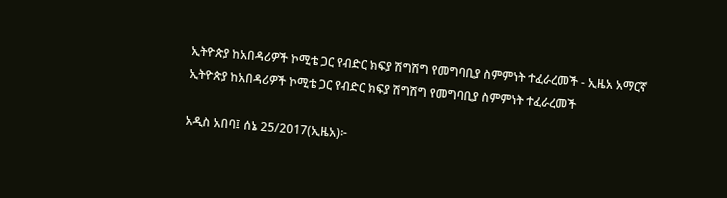ኢትዮጵያ ከአበዳሪዎች ኮሚቴ ጋር የብድር ክፍያ ሽግሽግ የመግባቢያ ስምምነት ተፈራረመች - ኢዜአ አማርኛ
ኢትዮጵያ ከአበዳሪዎች ኮሚቴ ጋር የብድር ክፍያ ሽግሽግ የመግባቢያ ስምምነት ተፈራረመች

አዲስ አበባ፤ ሰኔ 25/2017(ኢዜአ)፦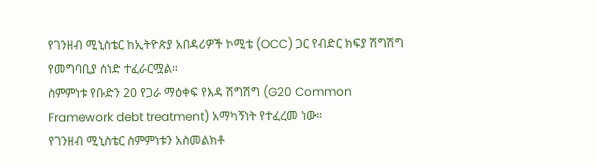የገንዘብ ሚኒስቴር ከኢትዮጵያ አበዳሪዎች ኮሚቴ (OCC) ጋር የብድር ክፍያ ሽግሽግ የመግባቢያ ሰነድ ተፈራርሟል።
ስምምነቱ የቡድን 20 የጋራ ማዕቀፍ የእዳ ሽግሽግ (G20 Common Framework debt treatment) አማካኝነት የተፈረመ ነው።
የገንዘብ ሚኒስቴር ስምምነቱን አስመልክቶ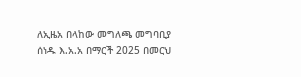ለኢዜአ በላከው መግለጫ መግባቢያ ሰነዱ እ.አ.አ በማርች 2025 በመርህ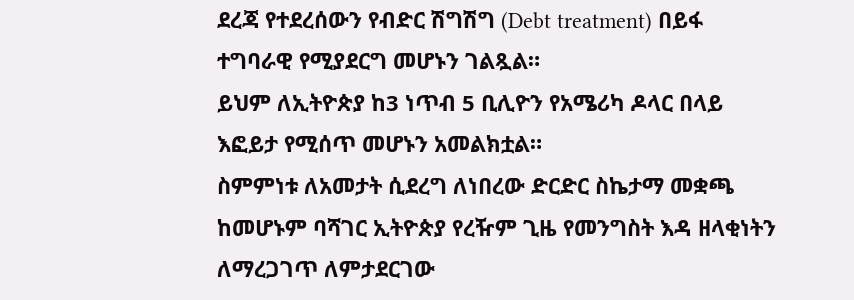ደረጃ የተደረሰውን የብድር ሽግሽግ (Debt treatment) በይፋ ተግባራዊ የሚያደርግ መሆኑን ገልጿል።
ይህም ለኢትዮጵያ ከ3 ነጥብ 5 ቢሊዮን የአሜሪካ ዶላር በላይ እፎይታ የሚሰጥ መሆኑን አመልክቷል።
ስምምነቱ ለአመታት ሲደረግ ለነበረው ድርድር ስኬታማ መቋጫ ከመሆኑም ባሻገር ኢትዮጵያ የረዥም ጊዜ የመንግስት እዳ ዘላቂነትን ለማረጋገጥ ለምታደርገው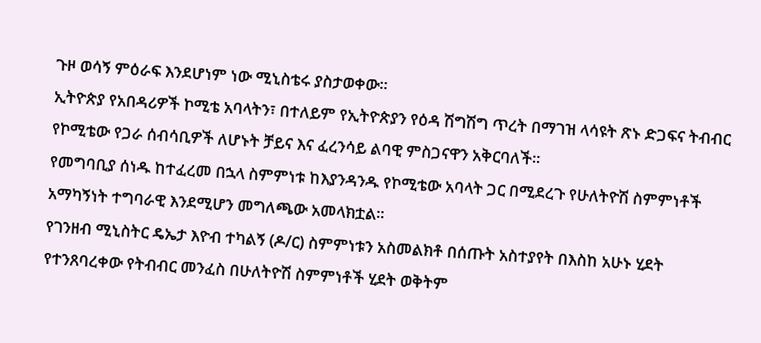ጉዞ ወሳኝ ምዕራፍ እንደሆነም ነው ሚኒስቴሩ ያስታወቀው።
ኢትዮጵያ የአበዳሪዎች ኮሚቴ አባላትን፣ በተለይም የኢትዮጵያን የዕዳ ሽግሽግ ጥረት በማገዝ ላሳዩት ጽኑ ድጋፍና ትብብር የኮሚቴው የጋራ ሰብሳቢዎች ለሆኑት ቻይና እና ፈረንሳይ ልባዊ ምስጋናዋን አቅርባለች።
የመግባቢያ ሰነዱ ከተፈረመ በኋላ ስምምነቱ ከእያንዳንዱ የኮሚቴው አባላት ጋር በሚደረጉ የሁለትዮሽ ስምምነቶች አማካኝነት ተግባራዊ እንደሚሆን መግለጫው አመላክቷል።
የገንዘብ ሚኒስትር ዴኤታ እዮብ ተካልኝ (ዶ/ር) ስምምነቱን አስመልክቶ በሰጡት አስተያየት በእስከ አሁኑ ሂደት የተንጸባረቀው የትብብር መንፈስ በሁለትዮሽ ስምምነቶች ሂደት ወቅትም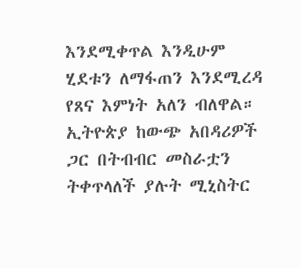እንደሚቀጥል እንዲሁም ሂደቱን ለማፋጠን እንደሚረዳ የጸና እምነት አለን ብለዋል።
ኢትዮጵያ ከውጭ አበዳሪዎች ጋር በትብብር መስራቷን ትቀጥላለች ያሉት ሚኒስትር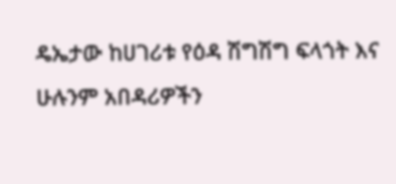ዴኤታው ከሀገሪቱ የዕዳ ሽግሽግ ፍላጎት እና ሁሉንም አበዳሪዎችን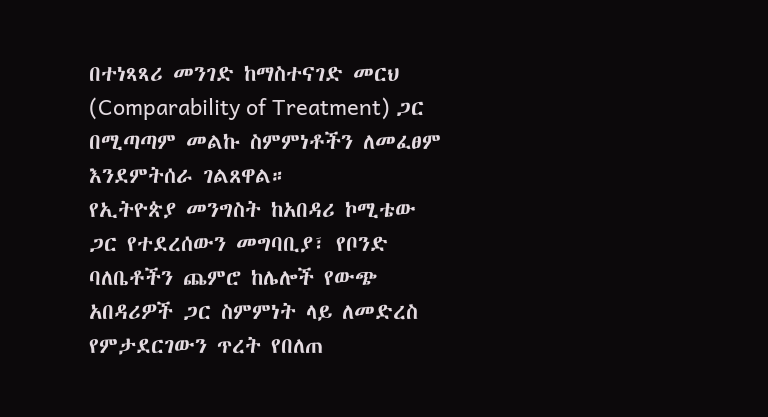በተነጻጻሪ መንገድ ከማስተናገድ መርህ (Comparability of Treatment) ጋር በሚጣጣም መልኩ ስምምነቶችን ለመፈፀም እንደምትሰራ ገልጸዋል።
የኢትዮጵያ መንግስት ከአበዳሪ ኮሚቴው ጋር የተደረሰውን መግባቢያ፣ የቦንድ ባለቤቶችን ጨምሮ ከሌሎች የውጭ አበዳሪዎች ጋር ስምምነት ላይ ለመድረስ የምታደርገውን ጥረት የበለጠ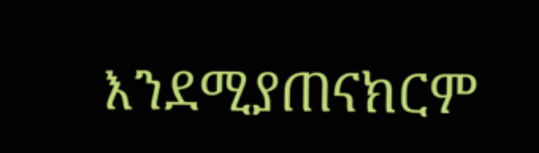እንደሚያጠናክርም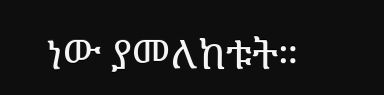ነው ያመለከቱት።